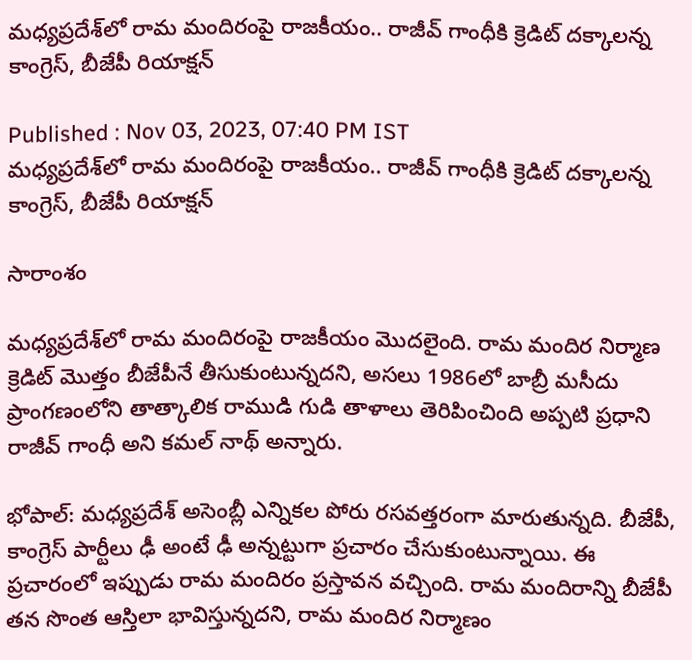మధ్యప్రదేశ్‌లో రామ మందిరంపై రాజకీయం.. రాజీవ్ గాంధీకి క్రెడిట్ దక్కాలన్న కాంగ్రెస్, బీజేపీ రియాక్షన్

Published : Nov 03, 2023, 07:40 PM IST
మధ్యప్రదేశ్‌లో రామ మందిరంపై రాజకీయం.. రాజీవ్ గాంధీకి క్రెడిట్ దక్కాలన్న కాంగ్రెస్, బీజేపీ రియాక్షన్

సారాంశం

మధ్యప్రదేశ్‌లో రామ మందిరంపై రాజకీయం మొదలైంది. రామ మందిర నిర్మాణ క్రెడిట్‌ మొత్తం బీజేపీనే తీసుకుంటున్నదని, అసలు 1986లో బాబ్రీ మసీదు ప్రాంగణంలోని తాత్కాలిక రాముడి గుడి తాళాలు తెరిపించింది అప్పటి ప్రధాని రాజీవ్ గాంధీ అని కమల్ నాథ్ అన్నారు.

భోపాల్: మధ్యప్రదేశ్ అసెంబ్లీ ఎన్నికల పోరు రసవత్తరంగా మారుతున్నది. బీజేపీ, కాంగ్రెస్ పార్టీలు ఢీ అంటే ఢీ అన్నట్టుగా ప్రచారం చేసుకుంటున్నాయి. ఈ ప్రచారంలో ఇప్పుడు రామ మందిరం ప్రస్తావన వచ్చింది. రామ మందిరాన్ని బీజేపీ తన సొంత ఆస్తిలా భావిస్తున్నదని, రామ మందిర నిర్మాణం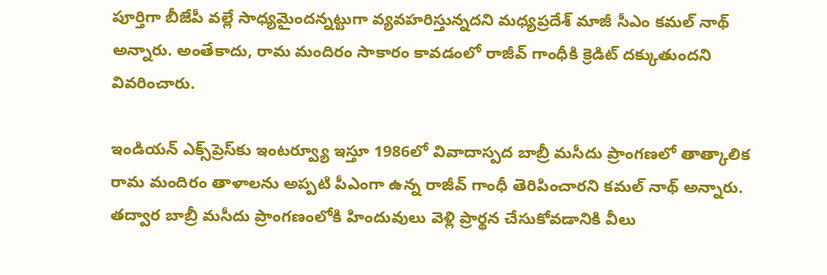పూర్తిగా బీజేపీ వల్లే సాధ్యమైందన్నట్టుగా వ్యవహరిస్తున్నదని మధ్యప్రదేశ్ మాజీ సీఎం కమల్ నాథ్ అన్నారు. అంతేకాదు, రామ మందిరం సాకారం కావడంలో రాజీవ్ గాంధీకి క్రెడిట్ దక్కుతుందని వివరించారు.

ఇండియన్ ఎక్స్‌ప్రెస్‌కు ఇంటర్వ్యూ ఇస్తూ 1986లో వివాదాస్పద బాబ్రీ మసీదు ప్రాంగణలో తాత్కాలిక రామ మందిరం తాళాలను అప్పటి పీఎంగా ఉన్న రాజీవ్ గాంధీ తెరిపించారని కమల్ నాథ్ అన్నారు. తద్వార బాబ్రీ మసీదు ప్రాంగణంలోకి హిందువులు వెళ్లి ప్రార్థన చేసుకోవడానికి వీలు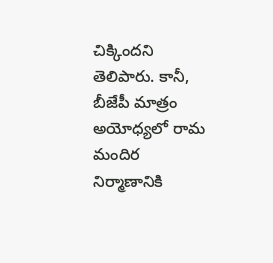చిక్కిందని తెలిపారు. కానీ, బీజేపీ మాత్రం అయోధ్యలో రామ మందిర నిర్మాణానికి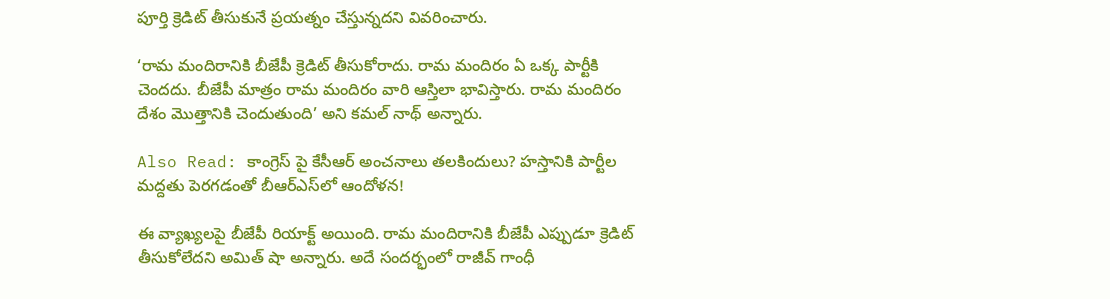పూర్తి క్రెడిట్ తీసుకునే ప్రయత్నం చేస్తున్నదని వివరించారు.

‘రామ మందిరానికి బీజేపీ క్రెడిట్ తీసుకోరాదు. రామ మందిరం ఏ ఒక్క పార్టీకి చెందదు. బీజేపీ మాత్రం రామ మందిరం వారి ఆస్తిలా భావిస్తారు. రామ మందిరం దేశం మొత్తానికి చెందుతుంది’ అని కమల్ నాథ్ అన్నారు.

Also Read: కాంగ్రెస్ పై కేసీఆర్ అంచనాలు తలకిందులు? హస్తానికి పార్టీల మద్దతు పెరగడంతో బీఆర్ఎస్‌లో ఆందోళన!

ఈ వ్యాఖ్యలపై బీజేపీ రియాక్ట్ అయింది. రామ మందిరానికి బీజేపీ ఎప్పుడూ క్రెడిట్ తీసుకోలేదని అమిత్ షా అన్నారు. అదే సందర్భంలో రాజీవ్ గాంధీ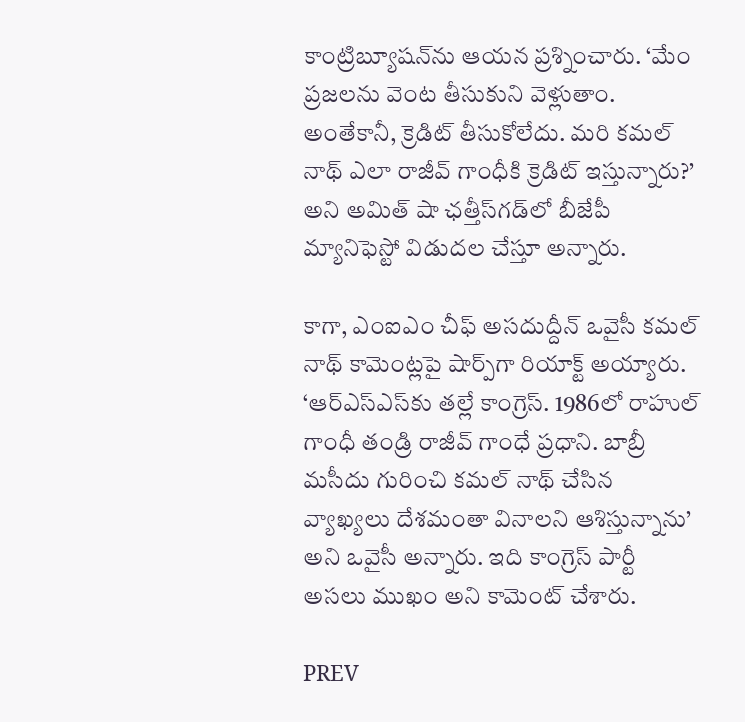కాంట్రిబ్యూషన్‌ను ఆయన ప్రశ్నించారు. ‘మేం ప్రజలను వెంట తీసుకుని వెళ్లుతాం. అంతేకానీ, క్రెడిట్ తీసుకోలేదు. మరి కమల్ నాథ్ ఎలా రాజీవ్ గాంధీకి క్రెడిట్ ఇస్తున్నారు?’ అని అమిత్ షా ఛత్తీస్‌గడ్‌లో బీజేపీ మ్యానిఫెస్టో విడుదల చేస్తూ అన్నారు.

కాగా, ఎంఐఎం చీఫ్ అసదుద్దీన్ ఒవైసీ కమల్ నాథ్ కామెంట్లపై షార్ప్‌గా రియాక్ట్ అయ్యారు. ‘ఆర్ఎస్ఎస్‌కు తల్లే కాంగ్రెస్. 1986లో రాహుల్ గాంధీ తండ్రి రాజీవ్ గాంధే ప్రధాని. బాబ్రీ మసీదు గురించి కమల్ నాథ్ చేసిన వ్యాఖ్యలు దేశమంతా వినాలని ఆశిస్తున్నాను’ అని ఒవైసీ అన్నారు. ఇది కాంగ్రెస్ పార్టీ అసలు ముఖం అని కామెంట్ చేశారు.

PREV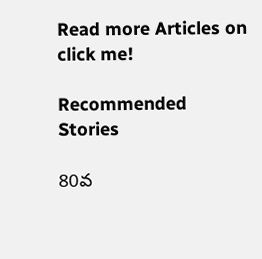Read more Articles on
click me!

Recommended Stories

80వ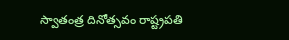స్వాతంత్ర దినోత్సవం రాష్ట్రపతి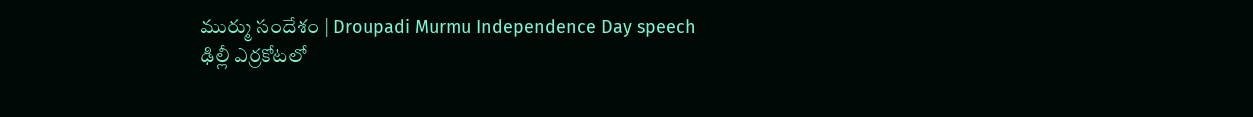ముర్ము సందేశం | Droupadi Murmu Independence Day speech
ఢిల్లీ ఎర్రకోటలో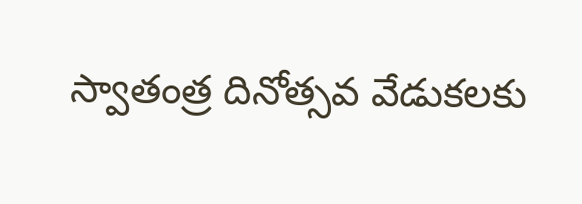స్వాతంత్ర దినోత్సవ వేడుకలకు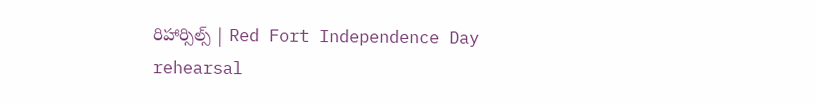రిహార్సిల్స్ | Red Fort Independence Day rehearsal